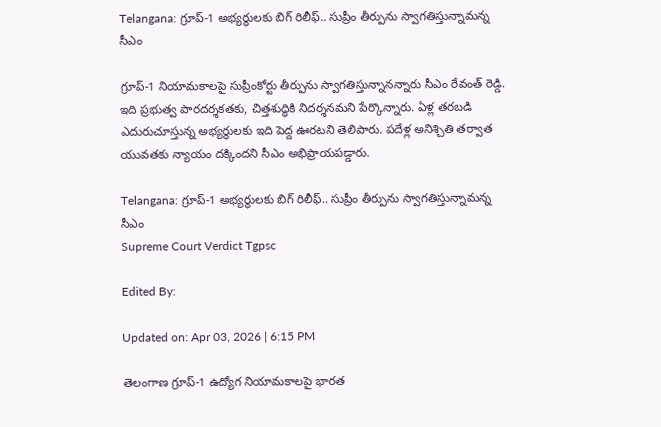Telangana: గ్రూప్-1 అభ్యర్థులకు బిగ్ రిలీఫ్.. సుప్రీం తీర్పును స్వాగతిస్తున్నామన్న సీఎం

గ్రూప్-1 నియామకాలపై సుప్రీంకోర్టు తీర్పును స్వాగతిస్తున్నానన్నారు సీఎం రేవంత్ రెడ్డి. ఇది ప్రభుత్వ పారదర్శకతకు, చిత్తశుద్ధికి నిదర్శనమని పేర్కొన్నారు. ఏళ్ల తరబడి ఎదురుచూస్తున్న అభ్యర్థులకు ఇది పెద్ద ఊరటని తెలిపారు. పదేళ్ల అనిశ్చితి తర్వాత యువతకు న్యాయం దక్కిందని సీఎం అభిప్రాయపడ్డారు.

Telangana: గ్రూప్-1 అభ్యర్థులకు బిగ్ రిలీఫ్.. సుప్రీం తీర్పును స్వాగతిస్తున్నామన్న సీఎం
Supreme Court Verdict Tgpsc

Edited By:

Updated on: Apr 03, 2026 | 6:15 PM

తెలంగాణ గ్రూప్-1 ఉద్యోగ నియామకాలపై భారత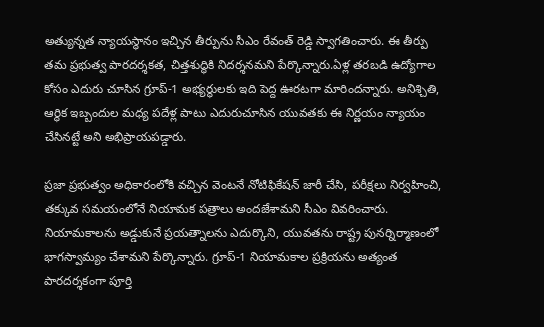అత్యున్నత న్యాయస్థానం ఇచ్చిన తీర్పును సీఎం రేవంత్ రెడ్డి స్వాగతించారు. ఈ తీర్పు తమ ప్రభుత్వ పారదర్శకత, చిత్తశుద్ధికి నిదర్శనమని పేర్కొన్నారు.ఏళ్ల తరబడి ఉద్యోగాల కోసం ఎదురు చూసిన గ్రూప్-1 అభ్యర్థులకు ఇది పెద్ద ఊరటగా మారిందన్నారు. అనిశ్చితి, ఆర్థిక ఇబ్బందుల మధ్య పదేళ్ల పాటు ఎదురుచూసిన యువతకు ఈ నిర్ణయం న్యాయం చేసినట్టే అని అభిప్రాయపడ్డారు.

ప్రజా ప్రభుత్వం అధికారంలోకి వచ్చిన వెంటనే నోటిఫికేషన్ జారీ చేసి, పరీక్షలు నిర్వహించి, తక్కువ సమయంలోనే నియామక పత్రాలు అందజేశామని సీఎం వివరించారు. నియామకాలను అడ్డుకునే ప్రయత్నాలను ఎదుర్కొని, యువతను రాష్ట్ర పునర్నిర్మాణంలో భాగస్వామ్యం చేశామని పేర్కొన్నారు. గ్రూప్-1 నియామకాల ప్రక్రియను అత్యంత పారదర్శకంగా పూర్తి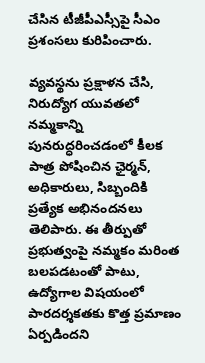చేసిన టీజీపీఎస్సీపై సీఎం ప్రశంసలు కురిపించారు.

వ్యవస్థను ప్రక్షాళన చేసి, నిరుద్యోగ యువతలో నమ్మకాన్ని పునరుద్ధరించడంలో కీలక పాత్ర పోషించిన ఛైర్మన్, అధికారులు, సిబ్బందికి ప్రత్యేక అభినందనలు తెలిపారు. ఈ తీర్పుతో ప్రభుత్వంపై నమ్మకం మరింత బలపడటంతో పాటు, ఉద్యోగాల విషయంలో పారదర్శకతకు కొత్త ప్రమాణం ఏర్పడిందని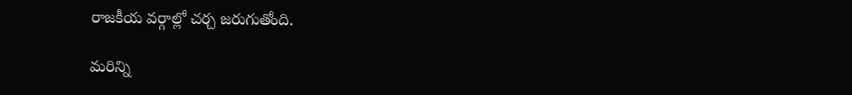రాజకీయ వర్గాల్లో చర్చ జరుగుతోంది.

మరిన్ని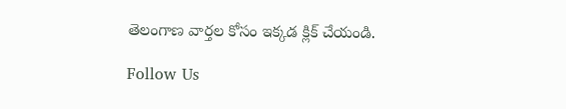తెలంగాణ వార్తల కోసం ఇక్కడ క్లిక్ చేయండి.

Follow Us